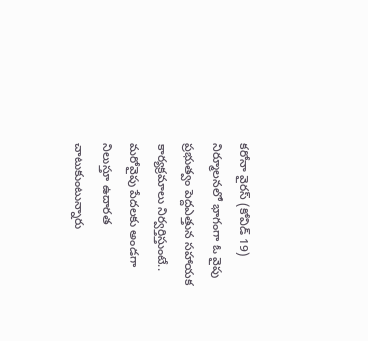కరోనా వైరస్ (కోవిడ్ 19) నిర్మూలనలో భాగంగా ఓ వైపు ప్రభుత్వం పెద్దఎత్తున సహాయక కార్యక్రమాలు నిర్వర్తిస్తుంటే.. మరోవైపు పేదలకు అండగా నిలుస్తూ ఉదారత చాటుకుంటున్నారు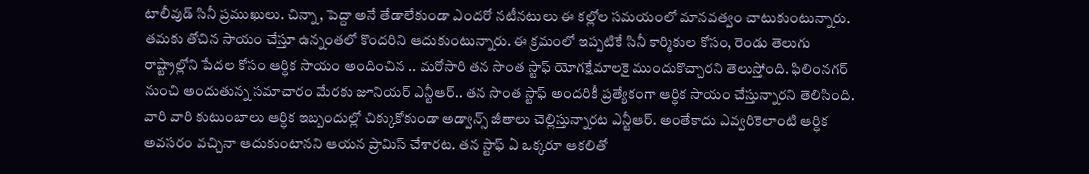టాలీవుడ్ సినీ ప్రముఖులు. చిన్నా, పెద్దా అనే తేడాలేకుండా ఎందరో నటీనటులు ఈ కల్లోల సమయంలో మానవత్వం చాటుకుంటున్నారు. తమకు తోచిన సాయం చేస్తూ ఉన్నంతలో కొందరిని ఆదుకుంటున్నారు. ఈ క్రమంలో ఇప్పటికే సినీ కార్మికుల కోసం, రెండు తెలుగు రాష్ట్రాల్లోని పేదల కోసం ఆర్ధిక సాయం అందించిన .. మరోసారి తన సొంత స్టాఫ్ యోగక్షేమాలకై ముందుకొచ్చారని తెలుస్తోంది. ఫిలింనగర్ నుంచి అందుతున్న సమాచారం మేరకు జూనియర్ ఎన్టీఆర్.. తన సొంత స్టాఫ్ అందరికీ ప్రత్యేకంగా ఆర్ధిక సాయం చేస్తున్నారని తెలిసింది. వారి వారి కుటుంబాలు ఆర్ధిక ఇబ్బందుల్లో చిక్కుకోకుండా అడ్వాన్స్ జీతాలు చెల్లిస్తున్నారట ఎన్టీఆర్. అంతేకాదు ఎవ్వరికెలాంటి ఆర్ధిక అవసరం వచ్చినా ఆదుకుంటానని ఆయన ప్రామిస్ చేశారట. తన స్టాఫ్ ఏ ఒక్కరూ ఆకలితో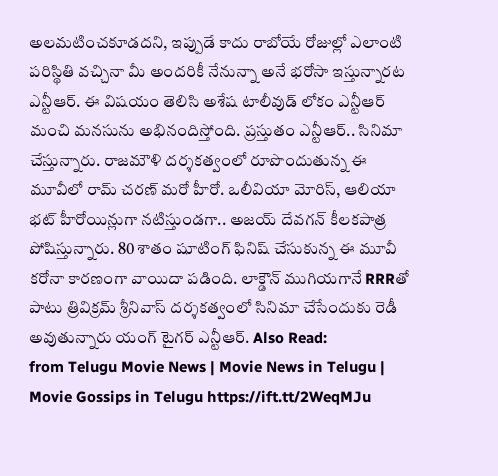అలమటించకూడదని, ఇప్పుడే కాదు రాబోయే రోజుల్లో ఎలాంటి పరిస్థితి వచ్చినా మీ అందరికీ నేనున్నా అనే భరోసా ఇస్తున్నారట ఎన్టీఆర్. ఈ విషయం తెలిసి అశేష టాలీవుడ్ లోకం ఎన్టీఆర్ మంచి మనసును అభినందిస్తోంది. ప్రస్తుతం ఎన్టీఆర్.. సినిమా చేస్తున్నారు. రాజమౌళి దర్శకత్వంలో రూపొందుతున్న ఈ మూవీలో రామ్ చరణ్ మరో హీరో. ఒలీవియా మోరిస్, ఆలియా భట్ హీరోయిన్లుగా నటిస్తుండగా.. అజయ్ దేవగన్ కీలకపాత్ర పోషిస్తున్నారు. 80 శాతం షూటింగ్ ఫినిష్ చేసుకున్న ఈ మూవీ కరోనా కారణంగా వాయిదా పడింది. లాక్డౌన్ ముగియగానే RRRతో పాటు త్రివిక్రమ్ శ్రీనివాస్ దర్శకత్వంలో సినిమా చేసేందుకు రెడీ అవుతున్నారు యంగ్ టైగర్ ఎన్టీఆర్. Also Read:
from Telugu Movie News | Movie News in Telugu | Movie Gossips in Telugu https://ift.tt/2WeqMJu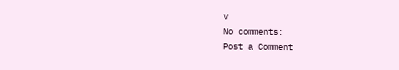v
No comments:
Post a Comment